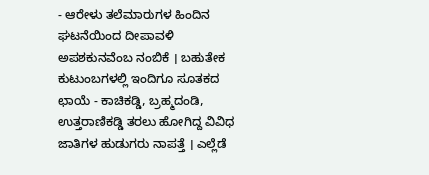- ಆರೇಳು ತಲೆಮಾರುಗಳ ಹಿಂದಿನ ಘಟನೆಯಿಂದ ದೀಪಾವಳಿ ಅಪಶಕುನವೆಂಬ ನಂಬಿಕೆ । ಬಹುತೇಕ ಕುಟುಂಬಗಳಲ್ಲಿ ಇಂದಿಗೂ ಸೂತಕದ ಛಾಯೆ - ಕಾಚಿಕಡ್ಡಿ, ಬ್ರಹ್ಮದಂಡಿ, ಉತ್ತರಾಣಿಕಡ್ಡಿ ತರಲು ಹೋಗಿದ್ದ ವಿವಿಧ ಜಾತಿಗಳ ಹುಡುಗರು ನಾಪತ್ತೆ । ಎಲ್ಲೆಡೆ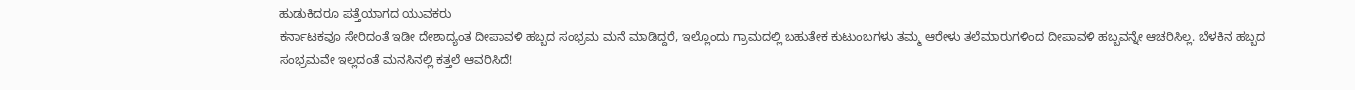ಹುಡುಕಿದರೂ ಪತ್ತೆಯಾಗದ ಯುವಕರು
ಕರ್ನಾಟಕವೂ ಸೇರಿದಂತೆ ಇಡೀ ದೇಶಾದ್ಯಂತ ದೀಪಾವಳಿ ಹಬ್ಬದ ಸಂಭ್ರಮ ಮನೆ ಮಾಡಿದ್ದರೆ, ಇಲ್ಲೊಂದು ಗ್ರಾಮದಲ್ಲಿ ಬಹುತೇಕ ಕುಟುಂಬಗಳು ತಮ್ಮ ಆರೇಳು ತಲೆಮಾರುಗಳಿಂದ ದೀಪಾವಳಿ ಹಬ್ಬವನ್ನೇ ಆಚರಿಸಿಲ್ಲ. ಬೆಳಕಿನ ಹಬ್ಬದ ಸಂಭ್ರಮವೇ ಇಲ್ಲದಂತೆ ಮನಸಿನಲ್ಲಿ ಕತ್ತಲೆ ಆವರಿಸಿದೆ!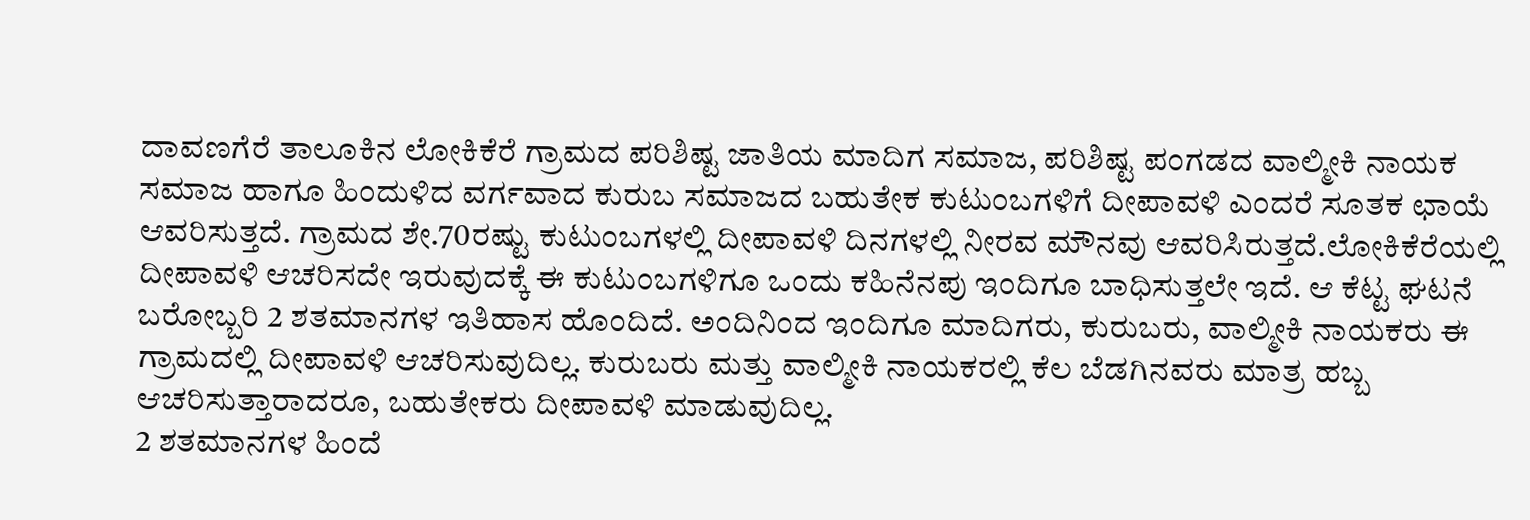ದಾವಣಗೆರೆ ತಾಲೂಕಿನ ಲೋಕಿಕೆರೆ ಗ್ರಾಮದ ಪರಿಶಿಷ್ಟ ಜಾತಿಯ ಮಾದಿಗ ಸಮಾಜ, ಪರಿಶಿಷ್ಟ ಪಂಗಡದ ವಾಲ್ಮೀಕಿ ನಾಯಕ ಸಮಾಜ ಹಾಗೂ ಹಿಂದುಳಿದ ವರ್ಗವಾದ ಕುರುಬ ಸಮಾಜದ ಬಹುತೇಕ ಕುಟುಂಬಗಳಿಗೆ ದೀಪಾವಳಿ ಎಂದರೆ ಸೂತಕ ಛಾಯೆ ಆವರಿಸುತ್ತದೆ. ಗ್ರಾಮದ ಶೇ.70ರಷ್ಟು ಕುಟುಂಬಗಳಲ್ಲಿ ದೀಪಾವಳಿ ದಿನಗಳಲ್ಲಿ ನೀರವ ಮೌನವು ಆವರಿಸಿರುತ್ತದೆ.ಲೋಕಿಕೆರೆಯಲ್ಲಿ ದೀಪಾವಳಿ ಆಚರಿಸದೇ ಇರುವುದಕ್ಕೆ ಈ ಕುಟುಂಬಗಳಿಗೂ ಒಂದು ಕಹಿನೆನಪು ಇಂದಿಗೂ ಬಾಧಿಸುತ್ತಲೇ ಇದೆ. ಆ ಕೆಟ್ಟ ಘಟನೆ ಬರೋಬ್ಬರಿ 2 ಶತಮಾನಗಳ ಇತಿಹಾಸ ಹೊಂದಿದೆ. ಅಂದಿನಿಂದ ಇಂದಿಗೂ ಮಾದಿಗರು, ಕುರುಬರು, ವಾಲ್ಮೀಕಿ ನಾಯಕರು ಈ ಗ್ರಾಮದಲ್ಲಿ ದೀಪಾವಳಿ ಆಚರಿಸುವುದಿಲ್ಲ. ಕುರುಬರು ಮತ್ತು ವಾಲ್ಮೀಕಿ ನಾಯಕರಲ್ಲಿ ಕೆಲ ಬೆಡಗಿನವರು ಮಾತ್ರ ಹಬ್ಬ ಆಚರಿಸುತ್ತಾರಾದರೂ, ಬಹುತೇಕರು ದೀಪಾವಳಿ ಮಾಡುವುದಿಲ್ಲ.
2 ಶತಮಾನಗಳ ಹಿಂದೆ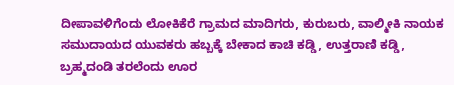ದೀಪಾವಳಿಗೆಂದು ಲೋಕಿಕೆರೆ ಗ್ರಾಮದ ಮಾದಿಗರು, ಕುರುಬರು, ವಾಲ್ಮೀಕಿ ನಾಯಕ ಸಮುದಾಯದ ಯುವಕರು ಹಬ್ಬಕ್ಕೆ ಬೇಕಾದ ಕಾಚಿ ಕಡ್ಡಿ, ಉತ್ತರಾಣಿ ಕಡ್ಡಿ, ಬ್ರಹ್ಮದಂಡಿ ತರಲೆಂದು ಊರ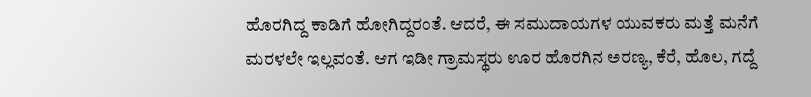ಹೊರಗಿದ್ದ ಕಾಡಿಗೆ ಹೋಗಿದ್ದರಂತೆ. ಆದರೆ, ಈ ಸಮುದಾಯಗಳ ಯುವಕರು ಮತ್ತೆ ಮನೆಗೆ ಮರಳಲೇ ಇಲ್ಲವಂತೆ. ಆಗ ಇಡೀ ಗ್ರಾಮಸ್ಥರು ಊರ ಹೊರಗಿನ ಅರಣ್ಯ, ಕೆರೆ, ಹೊಲ, ಗದ್ದೆ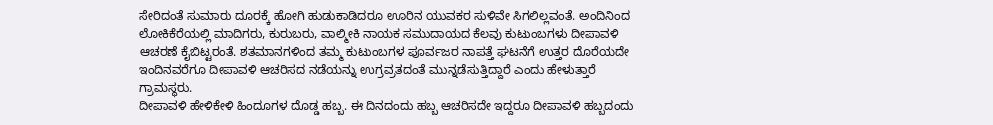ಸೇರಿದಂತೆ ಸುಮಾರು ದೂರಕ್ಕೆ ಹೋಗಿ ಹುಡುಕಾಡಿದರೂ ಊರಿನ ಯುವಕರ ಸುಳಿವೇ ಸಿಗಲಿಲ್ಲವಂತೆ. ಅಂದಿನಿಂದ ಲೋಕಿಕೆರೆಯಲ್ಲಿ ಮಾದಿಗರು, ಕುರುಬರು, ವಾಲ್ಮೀಕಿ ನಾಯಕ ಸಮುದಾಯದ ಕೆಲವು ಕುಟುಂಬಗಳು ದೀಪಾವಳಿ ಆಚರಣೆ ಕೈಬಿಟ್ಟರಂತೆ. ಶತಮಾನಗಳಿಂದ ತಮ್ಮ ಕುಟುಂಬಗಳ ಪೂರ್ವಜರ ನಾಪತ್ತೆ ಘಟನೆಗೆ ಉತ್ತರ ದೊರೆಯದೇ ಇಂದಿನವರೆಗೂ ದೀಪಾವಳಿ ಆಚರಿಸದ ನಡೆಯನ್ನು ಉಗ್ರವ್ರತದಂತೆ ಮುನ್ನಡೆಸುತ್ತಿದ್ದಾರೆ ಎಂದು ಹೇಳುತ್ತಾರೆ ಗ್ರಾಮಸ್ಥರು.
ದೀಪಾವಳಿ ಹೇಳಿಕೇಳಿ ಹಿಂದೂಗಳ ದೊಡ್ಡ ಹಬ್ಬ. ಈ ದಿನದಂದು ಹಬ್ಬ ಆಚರಿಸದೇ ಇದ್ದರೂ ದೀಪಾವಳಿ ಹಬ್ಬದಂದು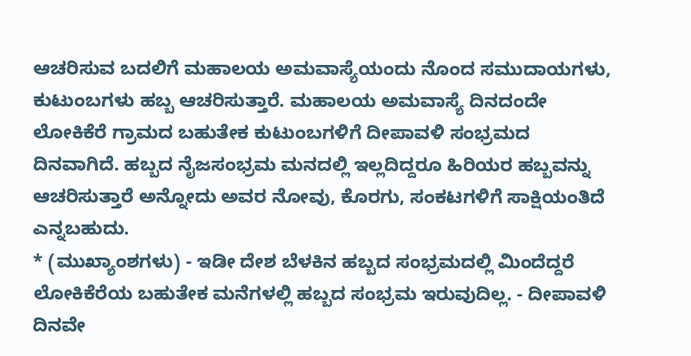ಆಚರಿಸುವ ಬದಲಿಗೆ ಮಹಾಲಯ ಅಮವಾಸ್ಯೆಯಂದು ನೊಂದ ಸಮುದಾಯಗಳು, ಕುಟುಂಬಗಳು ಹಬ್ಬ ಆಚರಿಸುತ್ತಾರೆ. ಮಹಾಲಯ ಅಮವಾಸ್ಯೆ ದಿನದಂದೇ ಲೋಕಿಕೆರೆ ಗ್ರಾಮದ ಬಹುತೇಕ ಕುಟುಂಬಗಳಿಗೆ ದೀಪಾವಳಿ ಸಂಭ್ರಮದ ದಿನವಾಗಿದೆ. ಹಬ್ಬದ ನೈಜಸಂಭ್ರಮ ಮನದಲ್ಲಿ ಇಲ್ಲದಿದ್ದರೂ ಹಿರಿಯರ ಹಬ್ಬವನ್ನು ಆಚರಿಸುತ್ತಾರೆ ಅನ್ನೋದು ಅವರ ನೋವು, ಕೊರಗು, ಸಂಕಟಗಳಿಗೆ ಸಾಕ್ಷಿಯಂತಿದೆ ಎನ್ನಬಹುದು.
* (ಮುಖ್ಯಾಂಶಗಳು) - ಇಡೀ ದೇಶ ಬೆಳಕಿನ ಹಬ್ಬದ ಸಂಭ್ರಮದಲ್ಲಿ ಮಿಂದೆದ್ದರೆ ಲೋಕಿಕೆರೆಯ ಬಹುತೇಕ ಮನೆಗಳಲ್ಲಿ ಹಬ್ಬದ ಸಂಭ್ರಮ ಇರುವುದಿಲ್ಲ. - ದೀಪಾವಳಿ ದಿನವೇ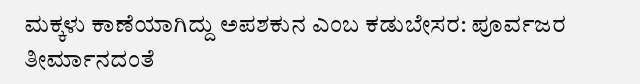ಮಕ್ಕಳು ಕಾಣೆಯಾಗಿದ್ದು ಅಪಶಕುನ ಎಂಬ ಕಡುಬೇಸರ: ಪೂರ್ವಜರ ತೀರ್ಮಾನದಂತೆ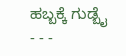ಹಬ್ಬಕ್ಕೆ ಗುಡ್ಬೈ
- - -